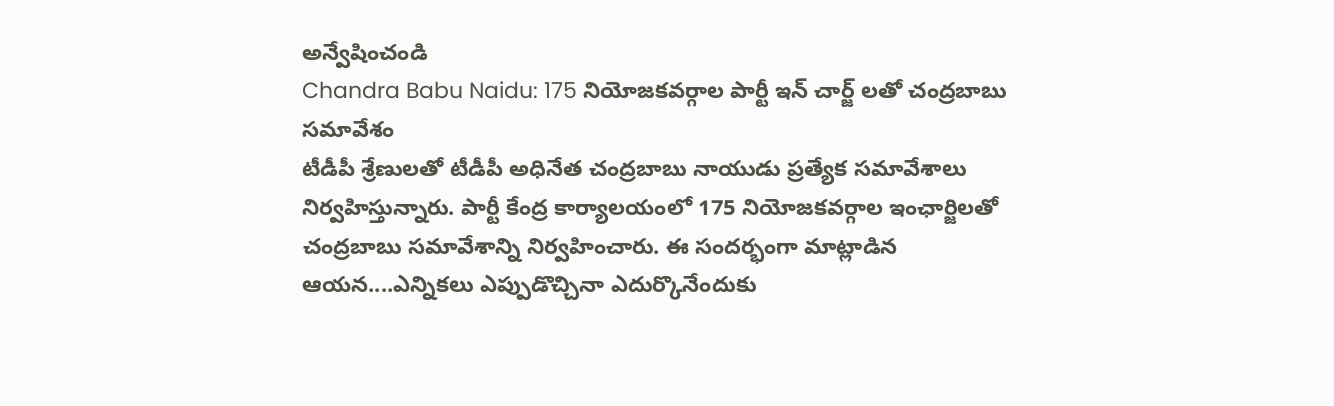అన్వేషించండి
Chandra Babu Naidu: 175 నియోజకవర్గాల పార్టీ ఇన్ చార్జ్ లతో చంద్రబాబు సమావేశం
టీడీపీ శ్రేణులతో టీడీపీ అధినేత చంద్రబాబు నాయుడు ప్రత్యేక సమావేశాలు నిర్వహిస్తున్నారు. పార్టీ కేంద్ర కార్యాలయంలో 175 నియోజకవర్గాల ఇంఛార్జిలతో చంద్రబాబు సమావేశాన్ని నిర్వహించారు. ఈ సందర్భంగా మాట్లాడిన ఆయన....ఎన్నికలు ఎప్పుడొచ్చినా ఎదుర్కొనేందుకు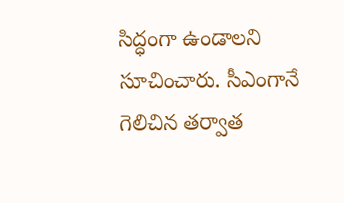సిద్ధంగా ఉండాలని సూచించారు. సీఎంగానే గెలిచిన తర్వాత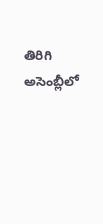తిరిగి అసెంబ్లీలో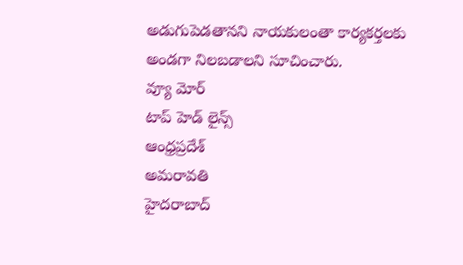అడుగుపెడతానని నాయకులంతా కార్యకర్తలకు అండగా నిలబడాలని సూచించారు.
వ్యూ మోర్
టాప్ హెడ్ లైన్స్
ఆంధ్రప్రదేశ్
అమరావతి
హైదరాబాద్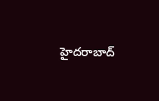హైదరాబాద్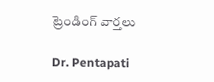ట్రెండింగ్ వార్తలు

Dr. Pentapati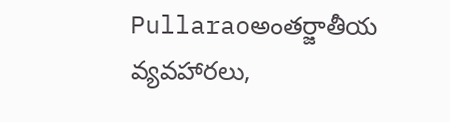Pullaraoఅంతర్జాతీయ వ్యవహారలు,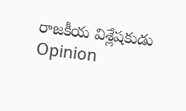రాజకీయ విశ్లేషకుడు
Opinion